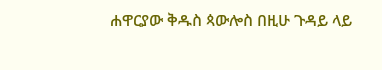ሐዋርያው ቅዱስ ጳውሎስ በዚሁ ጉዳይ ላይ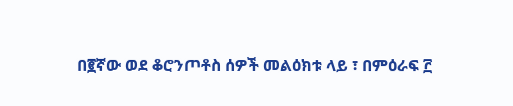በ፪ኛው ወደ ቆሮንጦቶስ ሰዎች መልዕክቱ ላይ ፣ በምዕራፍ ፫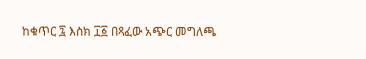ከቁጥር ፯ እስክ ፲፩ በጻፈው አጭር መግለጫ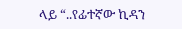ላይ “..የፊተኛው ኪዳን